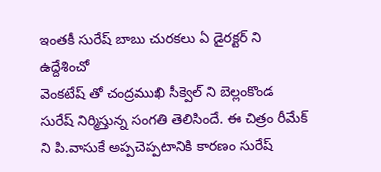ఇంతకీ సురేష్ బాబు చురకలు ఏ డైరక్టర్ ని ఉద్దేశించో
వెంకటేష్ తో చంద్రముఖి సీక్వెల్ ని బెల్లంకొండ సురేష్ నిర్మిస్తున్న సంగతి తెలిసిందే. ఈ చిత్రం రీమేక్ ని పి.వాసుకే అప్పచెప్పటానికి కారణం సురేష్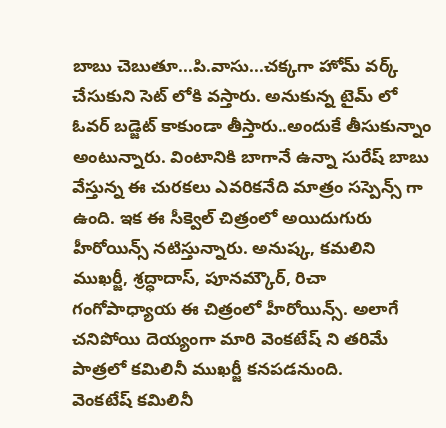బాబు చెబుతూ...పి.వాసు...చక్కగా హోమ్ వర్క్ చేసుకుని సెట్ లోకి వస్తారు. అనుకున్న టైమ్ లో ఓవర్ బడ్జెట్ కాకుండా తీస్తారు..అందుకే తీసుకున్నాం అంటున్నారు. వింటానికి బాగానే ఉన్నా సురేష్ బాబు వేస్తున్న ఈ చురకలు ఎవరికనేది మాత్రం సస్పెన్స్ గా ఉంది. ఇక ఈ సీక్వెల్ చిత్రంలో అయిదుగురు హీరోయిన్స్ నటిస్తున్నారు. అనుష్క, కమలిని ముఖర్జీ, శ్రద్ధాదాస్, పూనమ్కౌర్, రిచా గంగోపాధ్యాయ ఈ చిత్రంలో హీరోయిన్స్. అలాగే చనిపోయి దెయ్యంగా మారి వెంకటేష్ ని తరిమే పాత్రలో కమిలినీ ముఖర్జీ కనపడనుంది.
వెంకటేష్ కమిలినీ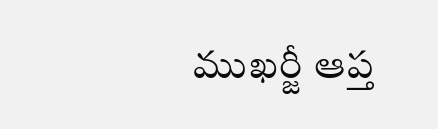ముఖర్జీ ఆప్త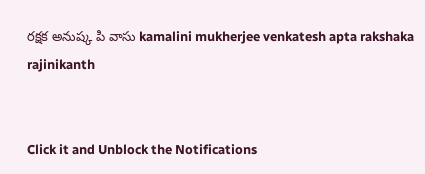రక్షక అనుష్క పి వాసు kamalini mukherjee venkatesh apta rakshaka rajinikanth


Click it and Unblock the Notifications